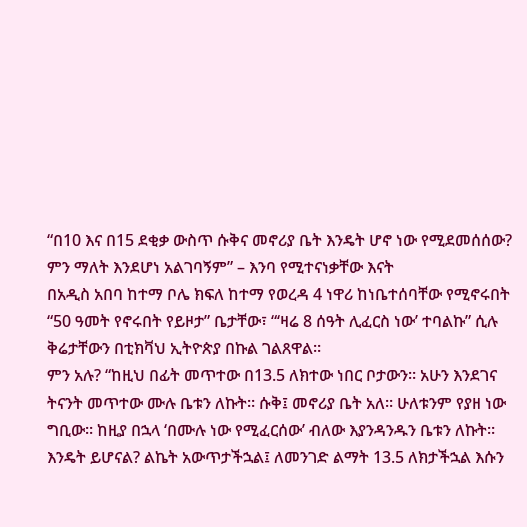“በ10 እና በ15 ደቂቃ ውስጥ ሱቅና መኖሪያ ቤት እንዴት ሆኖ ነው የሚደመሰሰው? ምን ማለት እንደሆነ አልገባኝም” – እንባ የሚተናነቃቸው እናት
በአዲስ አበባ ከተማ ቦሌ ክፍለ ከተማ የወረዳ 4 ነዋሪ ከነቤተሰባቸው የሚኖሩበት “50 ዓመት የኖሩበት የይዞታ” ቤታቸው፣ “‘ዛሬ 8 ሰዓት ሊፈርስ ነው’ ተባልኩ” ሲሉ ቅሬታቸውን በቲክቫህ ኢትዮጵያ በኩል ገልጸዋል።
ምን አሉ? “ከዚህ በፊት መጥተው በ13.5 ለክተው ነበር ቦታውን። አሁን እንደገና ትናንት መጥተው ሙሉ ቤቱን ለኩት። ሱቅ፤ መኖሪያ ቤት አለ። ሁለቱንም የያዘ ነው ግቢው። ከዚያ በኋላ ‘በሙሉ ነው የሚፈርሰው’ ብለው እያንዳንዱን ቤቱን ለኩት።
እንዴት ይሆናል? ልኬት አውጥታችኋል፤ ለመንገድ ልማት 13.5 ለክታችኋል እሱን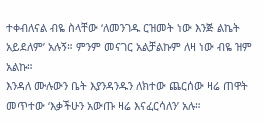ተቀብለናል ብዬ ስላቸው ‘ለመንገዱ ርዝመት ነው እንጅ ልኬት አይደለም’ አሉኝ። ምንም መናገር አልቻልኩም ለዛ ነው ብዬ ዝም አልኩ።
እንዳለ ሙሉውን ቤት እያንዳንዱን ለክተው ጨርሰው ዛሬ ጠዋት መጥተው ‘እቃችሁን አውጡ ዛሬ እናፈርሳለን’ አሉ።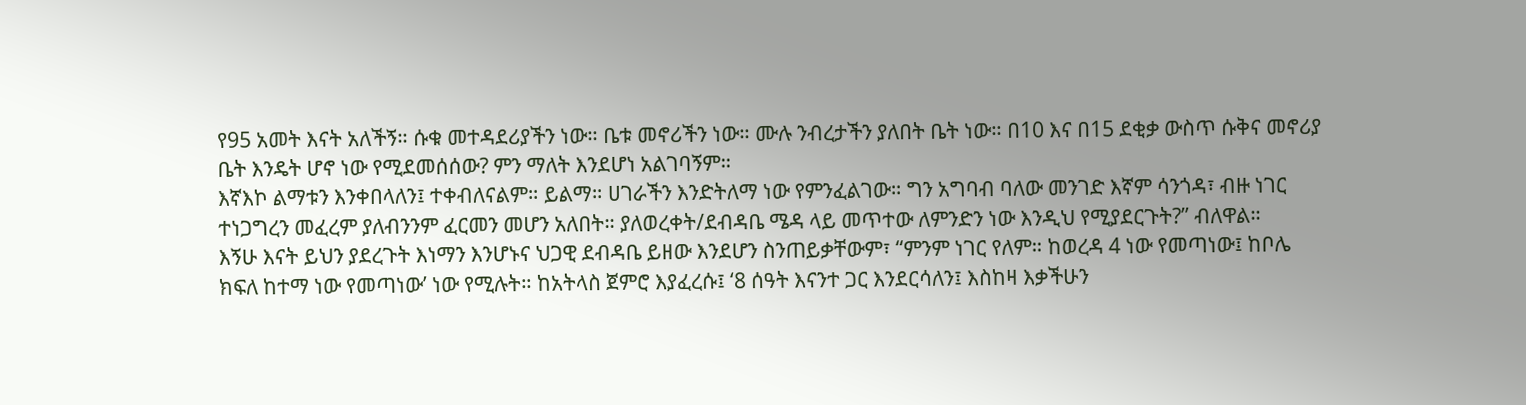የ95 አመት እናት አለችኝ። ሱቁ መተዳደሪያችን ነው። ቤቱ መኖሪችን ነው። ሙሉ ንብረታችን ያለበት ቤት ነው። በ10 እና በ15 ደቂቃ ውስጥ ሱቅና መኖሪያ ቤት እንዴት ሆኖ ነው የሚደመሰሰው? ምን ማለት እንደሆነ አልገባኝም።
እኛእኮ ልማቱን እንቀበላለን፤ ተቀብለናልም። ይልማ። ሀገራችን እንድትለማ ነው የምንፈልገው። ግን አግባብ ባለው መንገድ እኛም ሳንጎዳ፣ ብዙ ነገር ተነጋግረን መፈረም ያለብንንም ፈርመን መሆን አለበት። ያለወረቀት/ደብዳቤ ሜዳ ላይ መጥተው ለምንድን ነው እንዲህ የሚያደርጉት?” ብለዋል።
እኝሁ እናት ይህን ያደረጉት እነማን እንሆኑና ህጋዊ ደብዳቤ ይዘው እንደሆን ስንጠይቃቸውም፣ “ምንም ነገር የለም። ከወረዳ 4 ነው የመጣነው፤ ከቦሌ ክፍለ ከተማ ነው የመጣነው’ ነው የሚሉት። ከአትላስ ጀምሮ እያፈረሱ፤ ‘8 ሰዓት እናንተ ጋር እንደርሳለን፤ እስከዛ እቃችሁን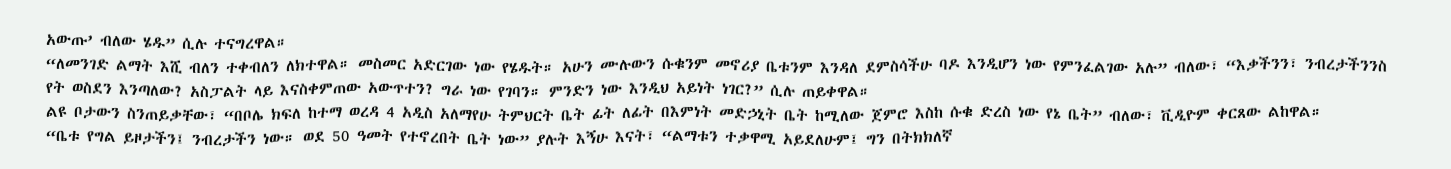አውጡ’ ብለው ሄዱ” ሲሉ ተናግረዋል።
“ለመንገድ ልማት እሺ ብለን ተቀብለን ለክተዋል። መስመር አድርገው ነው የሄዱት። አሁን ሙሉውን ሱቁንም መኖሪያ ቤቱንም እንዳለ ደምስሳችሁ ባዶ እንዲሆን ነው የምንፈልገው አሉ” ብለው፣ “እቃችንን፣ ንብረታችንንስ የት ወስደን እንጣለው? አስፓልት ላይ እናስቀምጠው አውጥተን? ግራ ነው የገባን። ምንድን ነው እንዲህ አይነት ነገር?” ሲሉ ጠይቀዋል።
ልዩ ቦታውን ስንጠይቃቸው፣ “በቦሌ ክፍለ ከተማ ወረዳ 4 አዲስ አለማየሁ ትምህርት ቤት ፊት ለፊት በእምነት መድኃኒት ቤት ከሚለው ጀምሮ እስከ ሱቁ ድረስ ነው የኔ ቤት” ብለው፣ ቪዲዮም ቀርጸው ልከዋል።
“ቤቱ የግል ይዞታችን፤ ንብረታችን ነው። ወደ 50 ዓመት የተኖረበት ቤት ነው” ያሉት እኝሁ እናት፣ “ልማቱን ተቃዋሚ አይደለሁም፤ ግን በትክክለኛ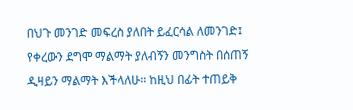በህጉ መንገድ መፍረስ ያለበት ይፈርሳል ለመንገድ፤ የቀረውን ደግሞ ማልማት ያለብኝን መንግስት በሰጠኝ ዲዛይን ማልማት እችላለሁ። ከዚህ በፊት ተጠይቅ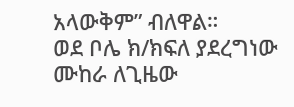አላውቅም” ብለዋል።
ወደ ቦሌ ክ/ክፍለ ያደረግነው ሙከራ ለጊዜው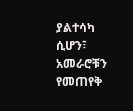ያልተሳካ ሲሆን፣ አመራሮቹን የመጠየቅ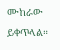ሙከራው ይቀጥላል።